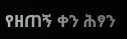የዘጠኝ ቀን ሕፃን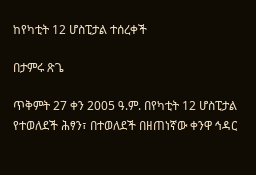ከየካቲት 12 ሆስፒታል ተሰረቀች

በታምሩ ጽጌ

ጥቅምት 27 ቀን 2005 ዓ.ም. በየካቲት 12 ሆስፒታል የተወለደች ሕፃን፣ በተወለደች በዘጠነኛው ቀንዋ ኅዳር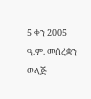5 ቀን 2005 ዓ.ም. መሰረቋን ወላጅ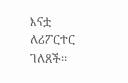እናቷ ለሪፖርተር ገለጸች፡፡